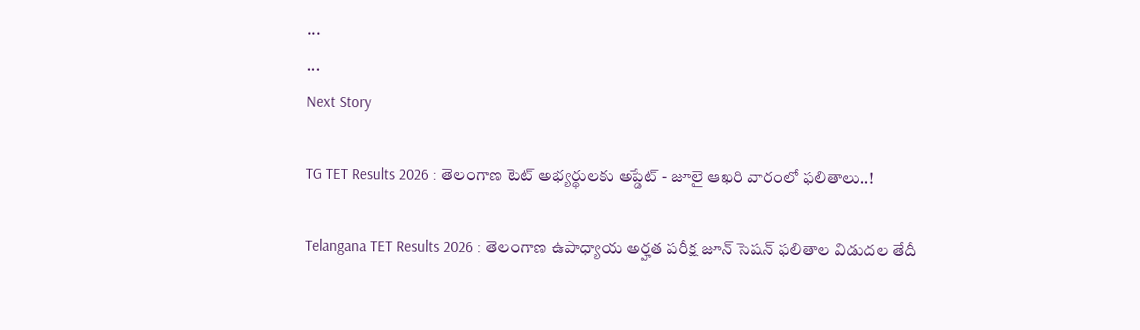...
...
Next Story

TG TET Results 2026 : తెలంగాణ టెట్ అభ్యర్థులకు అప్డేట్ - జూలై ఆఖరి వారంలో ఫలితాలు..!

Telangana TET Results 2026 : తెలంగాణ ఉపాధ్యాయ అర్హత పరీక్ష జూన్ సెషన్ ఫలితాల విడుదల తేదీ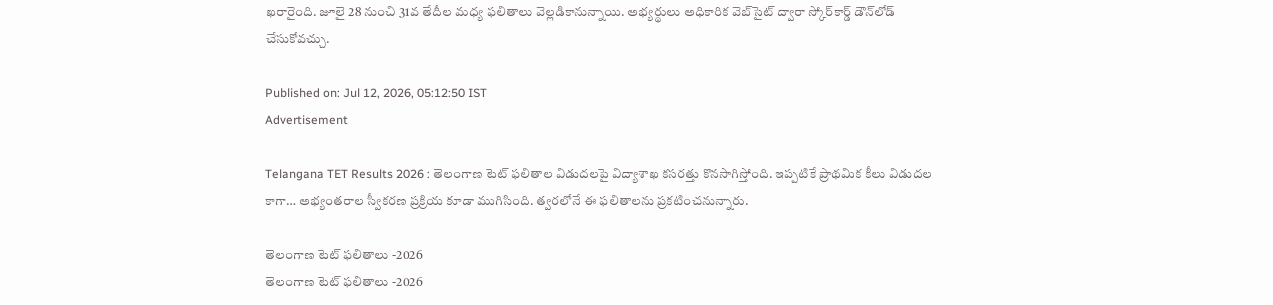ఖరారైంది. జూలై 28 నుంచి 31వ తేదీల మధ్య ఫలితాలు వెల్లడికానున్నాయి. అభ్యర్థులు అధికారిక వెబ్‌సైట్ ద్వారా స్కోర్‌కార్డ్ డౌన్‌లోడ్ చేసుకోవచ్చు.

Published on: Jul 12, 2026, 05:12:50 IST
Advertisement

Telangana TET Results 2026 : తెలంగాణ టెట్ ఫలితాల విడుదలపై విద్యాశాఖ కసరత్తు కొనసాగిస్తోంది. ఇప్పటికే ప్రాథమిక కీలు విడుదల కాగా… అభ్యంతరాల స్వీకరణ ప్రక్రియ కూడా ముగిసింది. త్వరలోనే ఈ ఫలితాలను ప్రకటించనున్నారు.

తెలంగాణ టెట్ ఫలితాలు -2026
తెలంగాణ టెట్ ఫలితాలు -2026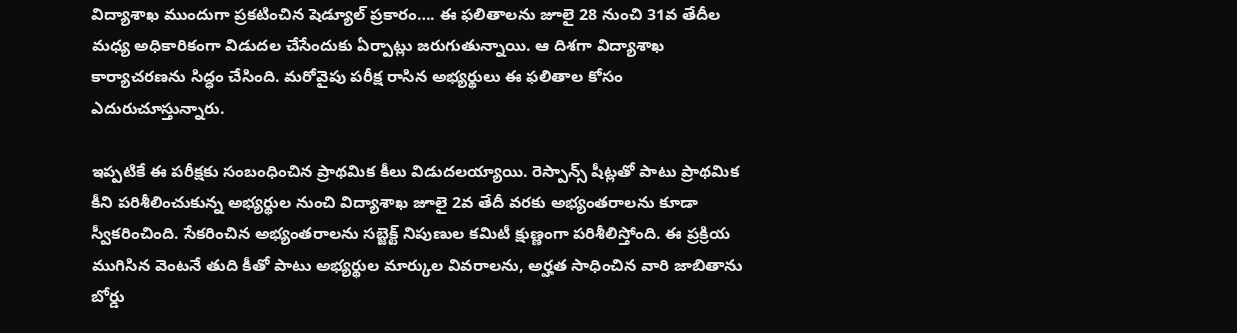విద్యాశాఖ ముందుగా ప్రకటించిన షెడ్యూల్ ప్రకారం…. ఈ ఫలితాలను జూలై 28 నుంచి 31వ తేదీల మధ్య అధికారికంగా విడుదల చేసేందుకు ఏర్పాట్లు జరుగుతున్నాయి. ఆ దిశగా విద్యాశాఖ కార్యాచరణను సిద్ధం చేసింది. మరోవైపు పరీక్ష రాసిన అభ్యర్థులు ఈ ఫలితాల కోసం ఎదురుచూస్తున్నారు.

ఇప్పటికే ఈ పరీక్షకు సంబంధించిన ప్రాథమిక కీలు విడుదలయ్యాయి. రెస్పాన్స్ షీట్లతో పాటు ప్రాథమిక కీని పరిశీలించుకున్న అభ్యర్థుల నుంచి విద్యాశాఖ జూలై 2వ తేదీ వరకు అభ్యంతరాలను కూడా స్వీకరించింది. సేకరించిన అభ్యంతరాలను సబ్జెక్ట్ నిపుణుల కమిటీ క్షుణ్ణంగా పరిశీలిస్తోంది. ఈ ప్రక్రియ ముగిసిన వెంటనే తుది కీతో పాటు అభ్యర్థుల మార్కుల వివరాలను, అర్హత సాధించిన వారి జాబితాను బోర్డు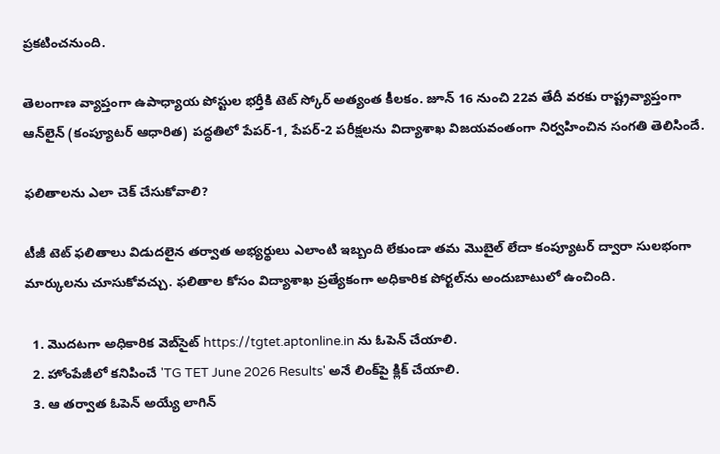ప్రకటించనుంది.

తెలంగాణ వ్యాప్తంగా ఉపాధ్యాయ పోస్టుల భర్తీకి టెట్ స్కోర్ అత్యంత కీలకం. జూన్ 16 నుంచి 22వ తేదీ వరకు రాష్ట్రవ్యాప్తంగా ఆన్‌లైన్ (కంప్యూటర్ ఆధారిత) పద్ధతిలో పేపర్-1, పేపర్-2 పరీక్షలను విద్యాశాఖ విజయవంతంగా నిర్వహించిన సంగతి తెలిసిందే.

ఫలితాలను ఎలా చెక్ చేసుకోవాలి?

టీజీ టెట్ ఫలితాలు విడుదలైన తర్వాత అభ్యర్థులు ఎలాంటి ఇబ్బంది లేకుండా తమ మొబైల్ లేదా కంప్యూటర్ ద్వారా సులభంగా మార్కులను చూసుకోవచ్చు. ఫలితాల కోసం విద్యాశాఖ ప్రత్యేకంగా అధికారిక పోర్టల్‌ను అందుబాటులో ఉంచింది.

  1. మొదటగా అధికారిక వెబ్‌సైట్ https://tgtet.aptonline.in ను ఓపెన్ చేయాలి.
  2. హోంపేజీలో కనిపించే 'TG TET June 2026 Results' అనే లింక్‌పై క్లిక్ చేయాలి.
  3. ఆ తర్వాత ఓపెన్ అయ్యే లాగిన్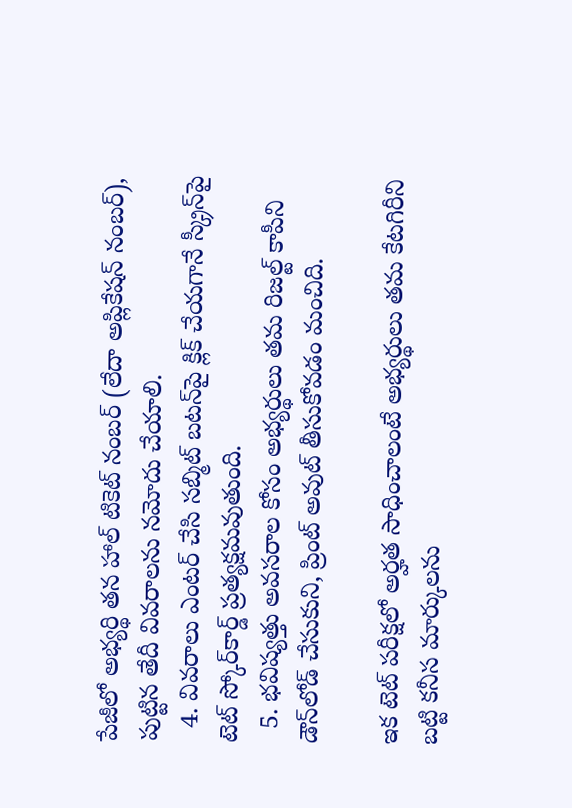పేజీలో అభ్యర్థి తన హాల్ టికెట్ నంబర్ (లేదా అప్లికేషన్ నంబర్), పుట్టిన తేదీ వివరాలను నమోదు చేయాలి.
  4. వివరాలు ఎంటర్ చేసి సబ్మిట్ బటన్‌పై క్లిక్ చేయగానే స్క్రీన్‌పై టెట్ స్కోర్‌కార్డ్ ప్రత్యక్షమవుతుంది.
  5. భవిష్యత్తు అవసరాల కోసం అభ్యర్థులు తమ రిజల్ట్ కాపీని డౌన్‌లోడ్ చేసుకుని, ప్రింట్ అవుట్ తీసుకోవడం మంచిది.

ఇక టెట్ పరీక్షలో అర్హత సాధించాలంటే అభ్యర్థులు తమ కేటగిరీని బట్టి కనీస మార్కులను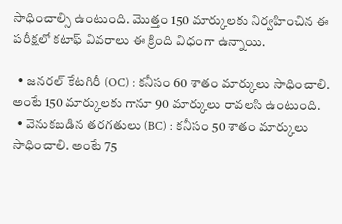సాధించాల్సి ఉంటుంది. మొత్తం 150 మార్కులకు నిర్వహించిన ఈ పరీక్షలో కటాఫ్ వివరాలు ఈ క్రింది విధంగా ఉన్నాయి.

  • జనరల్ కేటగిరీ (OC) : కనీసం 60 శాతం మార్కులు సాధించాలి. అంటే 150 మార్కులకు గానూ 90 మార్కులు రావలసి ఉంటుంది.
  • వెనుకబడిన తరగతులు (BC) : కనీసం 50 శాతం మార్కులు సాధించాలి. అంటే 75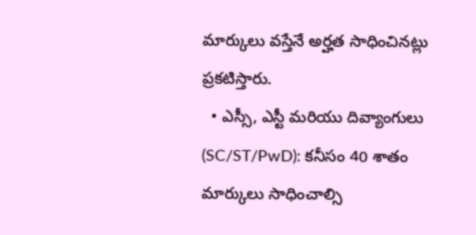మార్కులు వస్తేనే అర్హత సాధించినట్లు ప్రకటిస్తారు.
  • ఎస్సీ, ఎస్టీ మరియు దివ్యాంగులు (SC/ST/PwD): కనీసం 40 శాతం మార్కులు సాధించాల్సి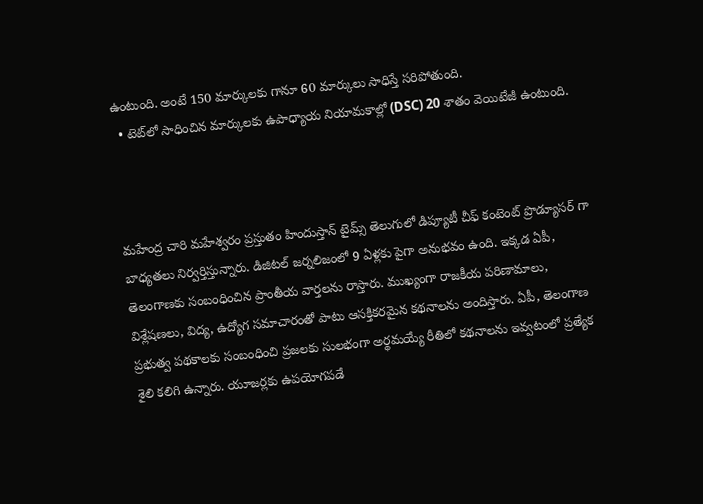ఉంటుంది. అంటే 150 మార్కులకు గానూ 60 మార్కులు సాధిస్తే సరిపోతుంది.
  • టెట్‌లో సాధించిన మార్కులకు ఉపాధ్యాయ నియామకాల్లో (DSC) 20 శాతం వెయిటేజీ ఉంటుంది.



మహేంద్ర చారి మహేశ్వరం ప్రస్తుతం హిందుస్తాన్ టైమ్స్ తెలుగులో డిప్యూటీ చీఫ్ కంటెంట్ ప్రొడ్యూసర్ గా బాధ్యతలు నిర్వర్తిస్తున్నారు. డిజిటల్ జర్నలిజంలో 9 ఏళ్లకు పైగా అనుభవం ఉంది. ఇక్కడ ఏపీ, తెలంగాణకు సంబంధించిన ప్రాంతీయ వార్తలను రాస్తారు. ముఖ్యంగా రాజకీయ పరిణామాలు, విశ్లేషణలు, విద్య, ఉద్యోగ సమాచారంతో పాటు ఆసక్తికరమైన కథనాలను అందిస్తారు. ఏపీ, తెలంగాణ ప్రభుత్వ పథకాలకు సంబంధించి ప్రజలకు సులభంగా అర్థమయ్యే రీతిలో కథనాలను ఇవ్వటంలో ప్రత్యేక శైలి కలిగి ఉన్నారు. యూజర్లకు ఉపయోగపడే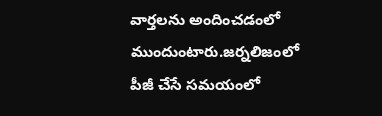వార్తలను అందించడంలో ముందుంటారు.జర్నలిజంలో పీజీ చేసే సమయంలో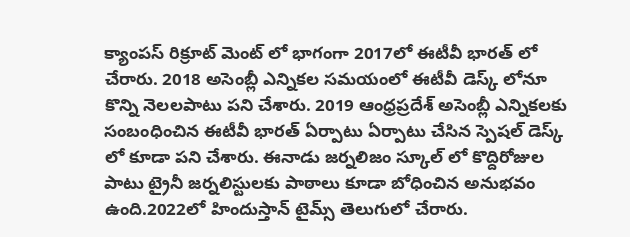క్యాంపస్ రిక్రూట్ మెంట్ లో భాగంగా 2017లో ఈటీవీ భారత్ లో చేరారు. 2018 అసెంబ్లీ ఎన్నికల సమయంలో ఈటీవీ డెస్క్ లోనూ కొన్ని నెలలపాటు పని చేశారు. 2019 ఆంధ్రప్రదేశ్ అసెంబ్లీ ఎన్నికలకు సంబంధించిన ఈటీవీ భారత్ ఏర్పాటు ఏర్పాటు చేసిన స్పెషల్ డెస్క్ లో కూడా పని చేశారు. ఈనాడు జర్నలిజం స్కూల్ లో కొద్దిరోజుల పాటు ట్రైనీ జర్నలిస్టులకు పాఠాలు కూడా బోధించిన అనుభవం ఉంది.2022లో హిందుస్తాన్ టైమ్స్ తెలుగులో చేరారు.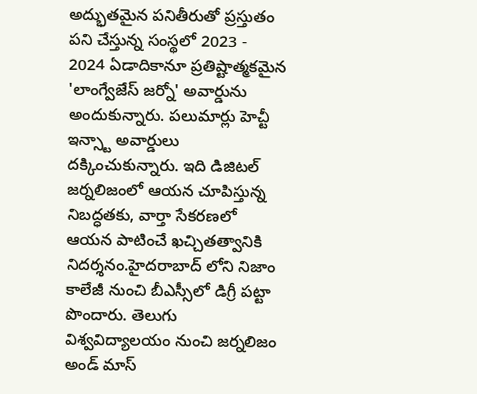అద్భుతమైన పనితీరుతో ప్రస్తుతం పని చేస్తున్న సంస్థలో 2023 - 2024 ఏడాదికానూ ప్రతిష్టాత్మకమైన 'లాంగ్వేజేస్ జర్నో' అవార్డును అందుకున్నారు. పలుమార్లు హెచ్టీ ఇన్స్టా అవార్డులు దక్కించుకున్నారు. ఇది డిజిటల్ జర్నలిజంలో ఆయన చూపిస్తున్న నిబద్ధతకు, వార్తా సేకరణలో ఆయన పాటించే ఖచ్చితత్వానికి నిదర్శనం.హైదరాబాద్ లోని నిజాం కాలేజీ నుంచి బీఎస్సీలో డిగ్రీ పట్టా పొందారు. తెలుగు విశ్వవిద్యాలయం నుంచి జర్నలిజం అండ్ మాస్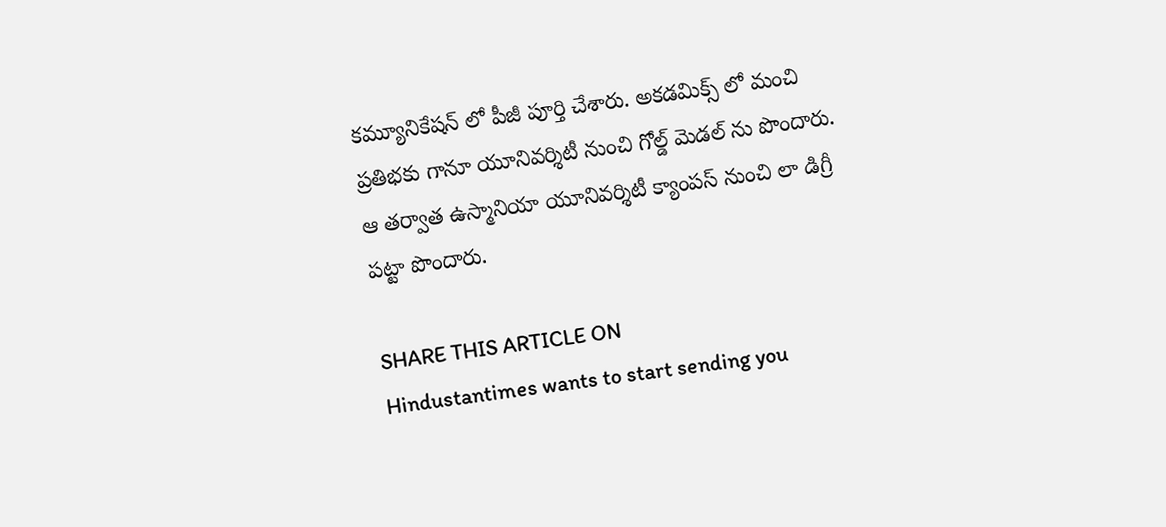కమ్యూనికేషన్ లో పీజీ పూర్తి చేశారు. అకడమిక్స్ లో మంచి ప్రతిభకు గానూ యూనివర్శిటీ నుంచి గోల్డ్ మెడల్ ను పొందారు. ఆ తర్వాత ఉస్మానియా యూనివర్శిటీ క్యాంపస్ నుంచి లా డిగ్రీ పట్టా పొందారు.

SHARE THIS ARTICLE ON
Hindustantimes wants to start sending you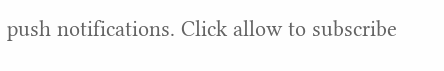push notifications. Click allow to subscribe